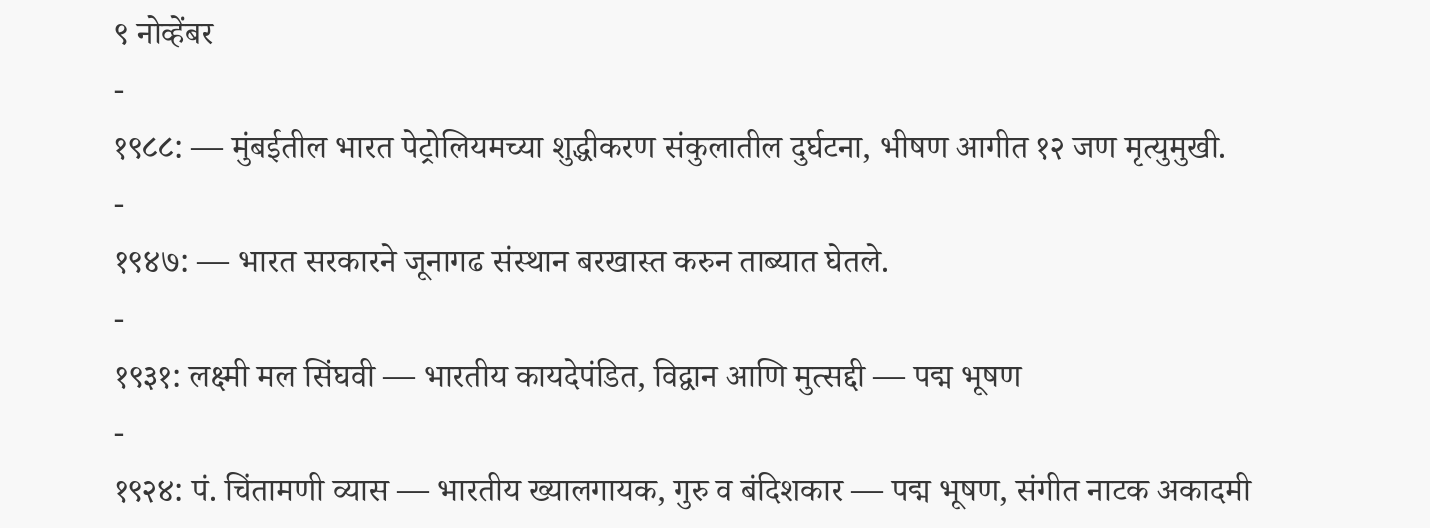९ नोव्हेंबर
-
१९८८: — मुंबईतील भारत पेट्रोलियमच्या शुद्धीकरण संकुलातील दुर्घटना, भीषण आगीत १२ जण मृत्युमुखी.
-
१९४७: — भारत सरकारने जूनागढ संस्थान बरखास्त करुन ताब्यात घेतले.
-
१९३१: लक्ष्मी मल सिंघवी — भारतीय कायदेपंडित, विद्वान आणि मुत्सद्दी — पद्म भूषण
-
१९२४: पं. चिंतामणी व्यास — भारतीय ख्यालगायक, गुरु व बंदिशकार — पद्म भूषण, संगीत नाटक अकादमी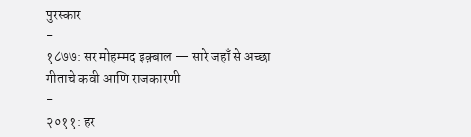पुरस्कार
-
१८७७: सर मोहम्मद इक़्बाल — सारे जहाँ से अच्छा गीताचे कवी आणि राजकारणी
-
२०११: हर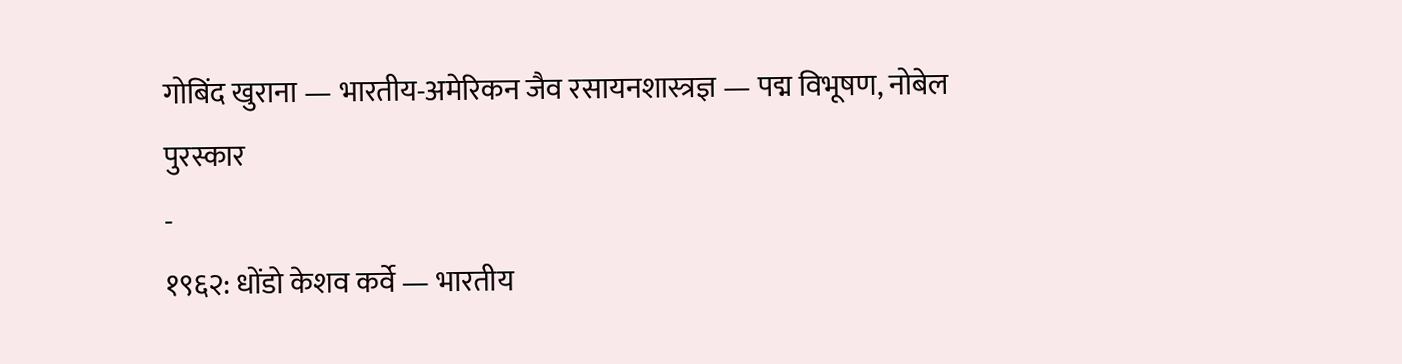गोबिंद खुराना — भारतीय-अमेरिकन जैव रसायनशास्त्रज्ञ — पद्म विभूषण, नोबेल पुरस्कार
-
१९६२: धोंडो केशव कर्वे — भारतीय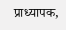प्राध्यापक,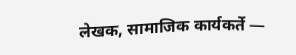लेखक, सामाजिक कार्यकर्ते —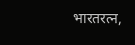भारतरत्न,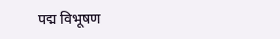पद्म विभूषण